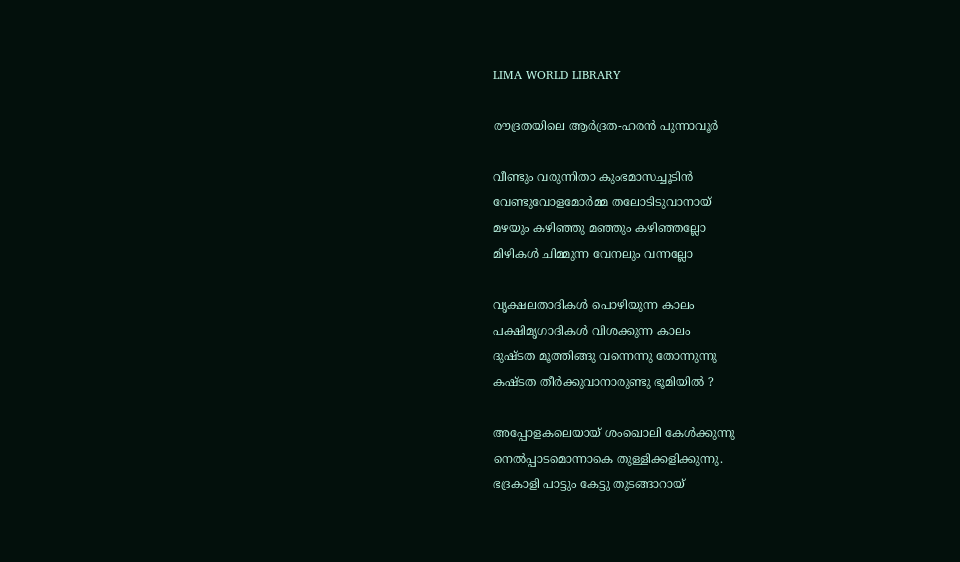LIMA WORLD LIBRARY

രൗദ്രതയിലെ ആര്‍ദ്രത-ഹരന്‍ പുന്നാവൂര്‍

വീണ്ടും വരുന്നിതാ കുംഭമാസച്ചൂടിന്‍
വേണ്ടുവോളമോര്‍മ്മ തലോടിടുവാനായ്
മഴയും കഴിഞ്ഞു മഞ്ഞും കഴിഞ്ഞല്ലോ
മിഴികള്‍ ചിമ്മുന്ന വേനലും വന്നല്ലോ

വൃക്ഷലതാദികള്‍ പൊഴിയുന്ന കാലം
പക്ഷിമൃഗാദികള്‍ വിശക്കുന്ന കാലം
ദുഷ്ടത മൂത്തിങ്ങു വന്നെന്നു തോന്നുന്നു
കഷ്ടത തീര്‍ക്കുവാനാരുണ്ടു ഭൂമിയില്‍ ?

അപ്പോളകലെയായ് ശംഖൊലി കേള്‍ക്കുന്നു
നെല്‍പ്പാടമൊന്നാകെ തുള്ളിക്കളിക്കുന്നു.
ഭദ്രകാളി പാട്ടും കേട്ടു തുടങ്ങാറായ്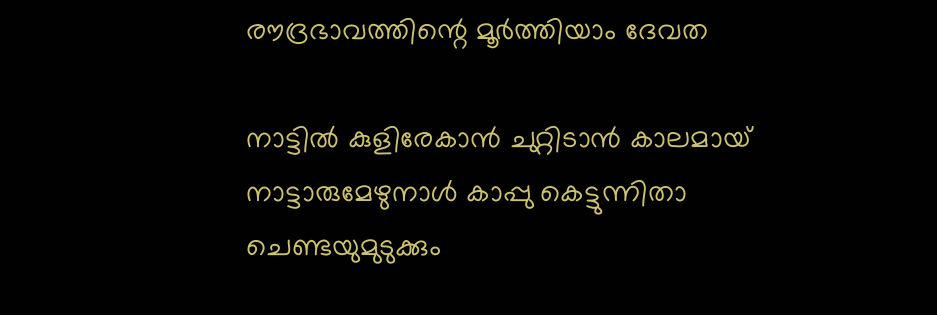രൗദ്രഭാവത്തിന്റെ മൂര്‍ത്തിയാം ദേവത

നാട്ടില്‍ കുളിരേകാന്‍ ചുറ്റിടാന്‍ കാലമായ്
നാട്ടാരുമേഴുനാള്‍ കാപ്പു കെട്ടുന്നിതാ
ചെണ്ടയുമുടുക്കും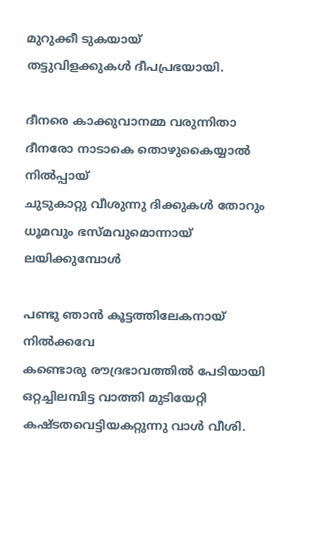മുറുക്കീ ടുകയായ്
തട്ടുവിളക്കുകള്‍ ദീപപ്രഭയായി.

ദീനരെ കാക്കുവാനമ്മ വരുന്നിതാ
ദീനരോ നാടാകെ തൊഴുകൈയ്യാല്‍ നില്‍പ്പായ്
ചുടുകാറ്റു വീശുന്നു ദിക്കുകള്‍ തോറും
ധൂമവും ഭസ്മവുമൊന്നായ് ലയിക്കുമ്പോള്‍

പണ്ടു ഞാന്‍ കൂട്ടത്തിലേകനായ് നില്‍ക്കവേ
കണ്ടൊരു രൗദ്രഭാവത്തില്‍ പേടിയായി
ഒറ്റച്ചിലമ്പിട്ട വാത്തി മുടിയേറ്റി
കഷ്ടതവെട്ടിയകറ്റുന്നു വാള്‍ വീശി.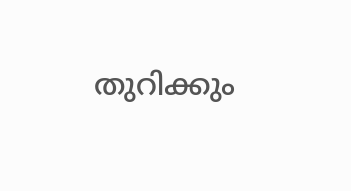തുറിക്കും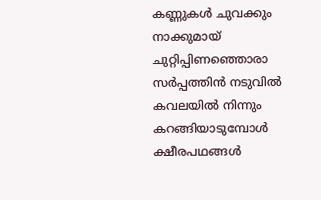കണ്ണുകള്‍ ചുവക്കും നാക്കുമായ്
ചുറ്റിപ്പിണഞ്ഞൊരാ സര്‍പ്പത്തിന്‍ നടുവില്‍
കവലയില്‍ നിന്നും കറങ്ങിയാടുമ്പോള്‍
ക്ഷീരപഥങ്ങള്‍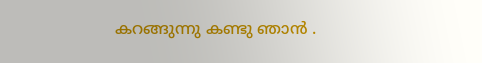കറങ്ങുന്നു കണ്ടു ഞാന്‍ .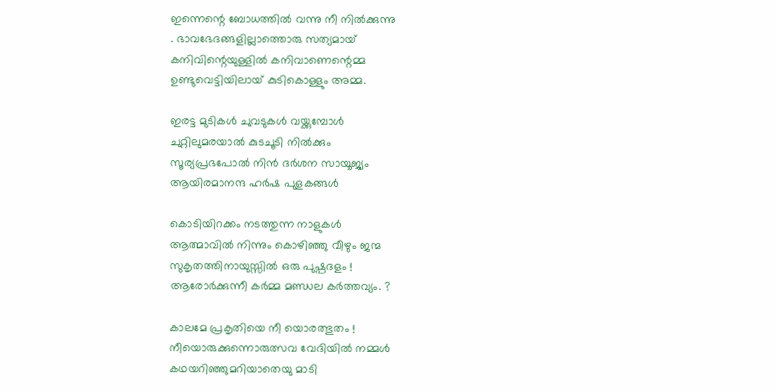ഇന്നെന്റെ ബോധത്തില്‍ വന്നു നീ നില്‍ക്കുന്നു
. ഭാവഭേദങ്ങളില്ലാത്തൊരു സത്യമായ്
കനിവിന്റെയുള്ളില്‍ കനിവാണെന്റെമ്മ
ഉണ്ടുവെട്ടിയിലായ് കുടികൊള്ളും അമ്മ.

ഇരട്ട മുടികള്‍ ചുവടുകള്‍ വയ്ക്കുമ്പോള്‍
ചുറ്റിലുമരയാല്‍ കുടചൂടി നില്‍ക്കും
സൂര്യപ്രഭപോല്‍ നിന്‍ ദര്‍ശന സായൂജ്യം
ആയിരമാനന്ദ ഹര്‍ഷ പുളകങ്ങള്‍

കൊടിയിറക്കം നടത്തുന്ന നാളുകള്‍
ആത്മാവില്‍ നിന്നും കൊഴിഞ്ഞു വീഴും ജന്മ
സുകൃതത്തിനായുസ്സില്‍ ഒരു പുഷ്പദളം !
ആരോര്‍ക്കുന്നീ കര്‍മ്മ മണ്ഡല കര്‍ത്തവ്യം. ?

കാലമേ പ്രകൃതിയെ നീ യൊരത്ഭുതം !
നീയൊരുക്കുന്നൊരുത്സവ വേദിയില്‍ നമ്മള്‍
കഥയറിഞ്ഞുമറിയാതെയു മാടി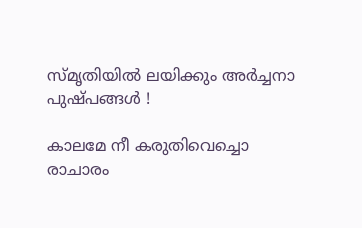സ്മൃതിയില്‍ ലയിക്കും അര്‍ച്ചനാ പുഷ്പങ്ങള്‍ !

കാലമേ നീ കരുതിവെച്ചൊ രാചാരം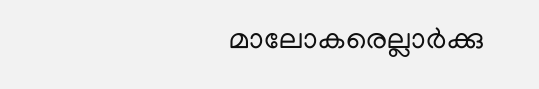മാലോകരെല്ലാര്‍ക്കു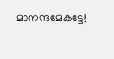മാനന്ദമേകട്ടേ!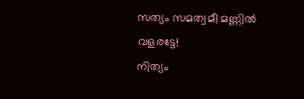സത്യം സമത്വമീ മണ്ണില്‍ വളരട്ടേ!
നിത്യം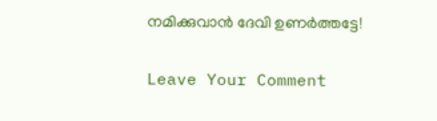നമിക്കുവാന്‍ ദേവി ഉണര്‍ത്തട്ടേ!

Leave Your Comment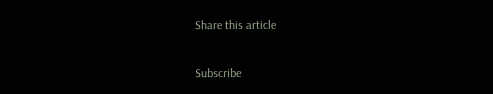Share this article

Subscribe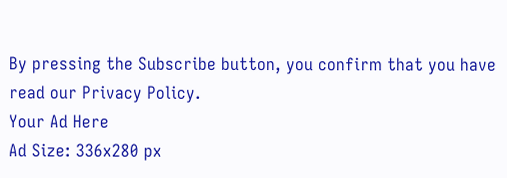By pressing the Subscribe button, you confirm that you have read our Privacy Policy.
Your Ad Here
Ad Size: 336x280 px